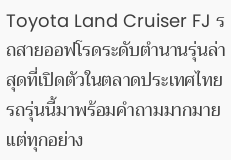Toyota Land Cruiser FJ รถสายออฟโรดระดับตำนานรุ่นล่าสุดที่เปิดตัวในตลาดประเทศไทย รถรุ่นนี้มาพร้อมคำถามมากมาย แต่ทุกอย่าง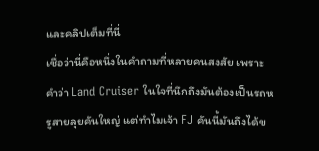และคลิปเต็มที่นี่
เชื่อว่านี่คือหนึ่งในคำถามที่หลายคนสงสัย เพราะคำว่า Land Cruiser ในใจที่นึกถึงมันต้องเป็นรถหรูสายลุยคันใหญ่ แต่ทำไมเจ้า FJ คันนี้มันถึงได้ข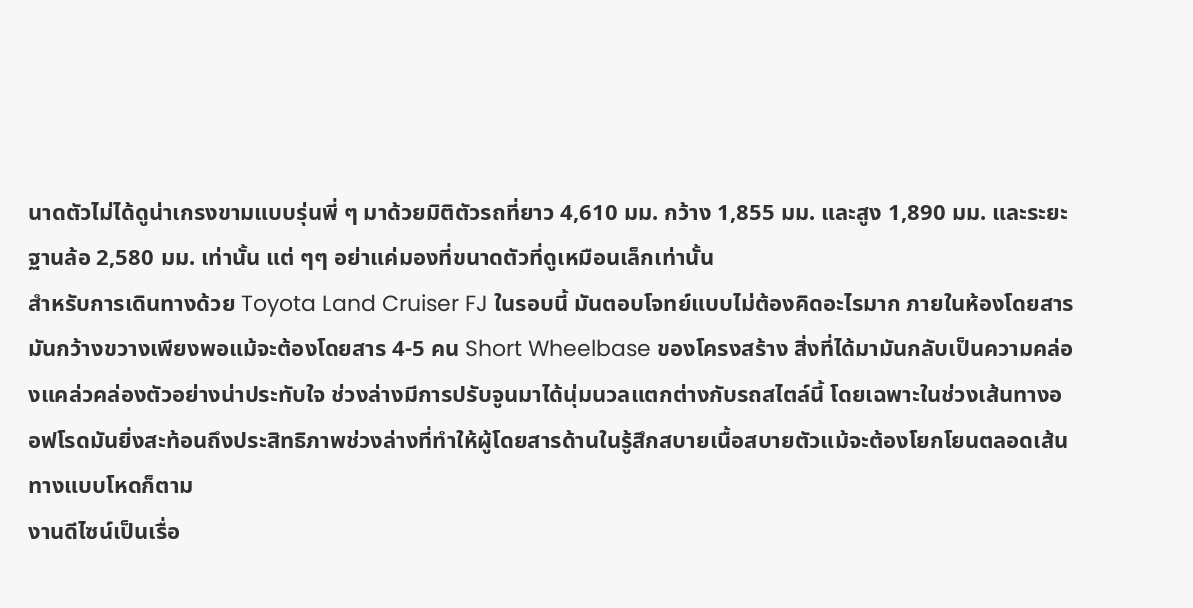นาดตัวไม่ได้ดูน่าเกรงขามแบบรุ่นพี่ ๆ มาด้วยมิติตัวรถที่ยาว 4,610 มม. กว้าง 1,855 มม. และสูง 1,890 มม. และระยะฐานล้อ 2,580 มม. เท่านั้น แต่ ๆๆ อย่าแค่มองที่ขนาดตัวที่ดูเหมือนเล็กเท่านั้น
สำหรับการเดินทางด้วย Toyota Land Cruiser FJ ในรอบนี้ มันตอบโจทย์แบบไม่ต้องคิดอะไรมาก ภายในห้องโดยสารมันกว้างขวางเพียงพอแม้จะต้องโดยสาร 4-5 คน Short Wheelbase ของโครงสร้าง สิ่งที่ได้มามันกลับเป็นความคล่องแคล่วคล่องตัวอย่างน่าประทับใจ ช่วงล่างมีการปรับจูนมาได้นุ่มนวลแตกต่างกับรถสไตล์นี้ โดยเฉพาะในช่วงเส้นทางออฟโรดมันยิ่งสะท้อนถึงประสิทธิภาพช่วงล่างที่ทำให้ผู้โดยสารด้านในรู้สึกสบายเนื้อสบายตัวแม้จะต้องโยกโยนตลอดเส้นทางแบบโหดก็ตาม
งานดีไซน์เป็นเรื่อ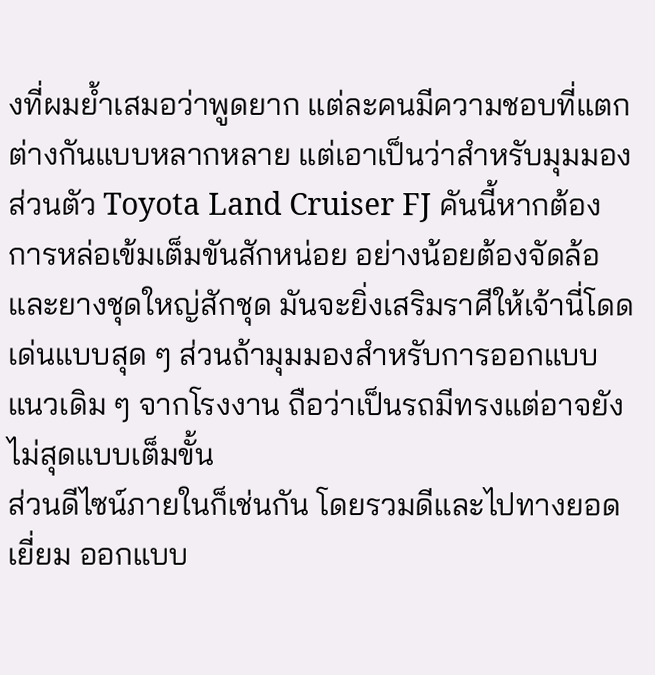งที่ผมย้ำเสมอว่าพูดยาก แต่ละคนมีความชอบที่แตกต่างกันแบบหลากหลาย แต่เอาเป็นว่าสำหรับมุมมองส่วนตัว Toyota Land Cruiser FJ คันนี้หากต้องการหล่อเข้มเต็มขันสักหน่อย อย่างน้อยต้องจัดล้อและยางชุดใหญ่สักชุด มันจะยิ่งเสริมราศีให้เจ้านี่โดดเด่นแบบสุด ๆ ส่วนถ้ามุมมองสำหรับการออกแบบแนวเดิม ๆ จากโรงงาน ถือว่าเป็นรถมีทรงแต่อาจยังไม่สุดแบบเต็มขั้น
ส่วนดีไซน์ภายในก็เช่นกัน โดยรวมดีและไปทางยอดเยี่ยม ออกแบบ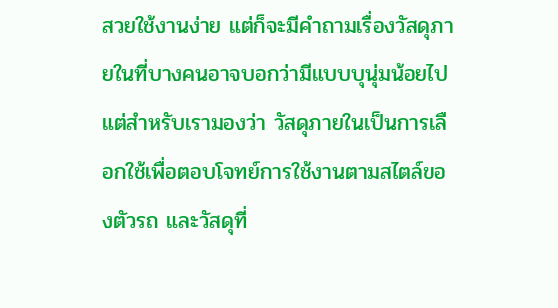สวยใช้งานง่าย แต่ก็จะมีคำถามเรื่องวัสดุภายในที่บางคนอาจบอกว่ามีแบบบุนุ่มน้อยไป แต่สำหรับเรามองว่า วัสดุภายในเป็นการเลือกใช้เพื่อตอบโจทย์การใช้งานตามสไตล์ของตัวรถ และวัสดุที่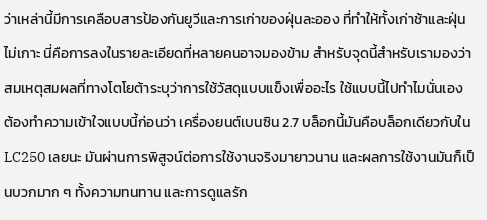ว่าเหล่านี้มีการเคลือบสารป้องกันยูวีและการเก่าของฝุ่นละออง ที่ทำให้ทั้งเก่าช้าและฝุ่นไม่เกาะ นี่คือการลงในรายละเอียดที่หลายคนอาจมองข้าม สำหรับจุดนี้สำหรับเรามองว่าสมเหตุสมผลที่ทางโตโยต้าระบุว่าการใช้วัสดุแบบแข็งเพื่ออะไร ใช้แบบนี้ไปทำไมนั่นเอง
ต้องทำความเข้าใจแบบนี้ก่อนว่า เครื่องยนต์เบนซิน 2.7 บล็อกนี้มันคือบล็อกเดียวกับใน LC250 เลยนะ มันผ่านการพิสูจน์ต่อการใช้งานจริงมายาวนาน และผลการใช้งานมันก็เป็นบวกมาก ๆ ทั้งความทนทาน และการดูแลรัก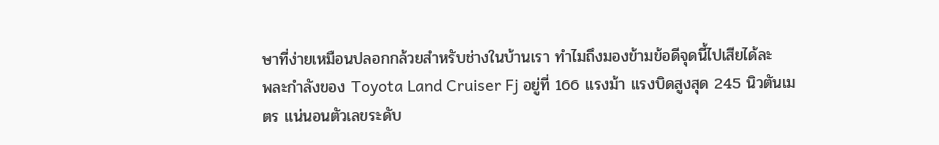ษาที่ง่ายเหมือนปลอกกล้วยสำหรับช่างในบ้านเรา ทำไมถึงมองข้ามข้อดีจุดนี้ไปเสียได้ละ
พละกำลังของ Toyota Land Cruiser Fj อยู่ที่ 166 แรงม้า แรงบิดสูงสุด 245 นิวตันเมตร แน่นอนตัวเลขระดับ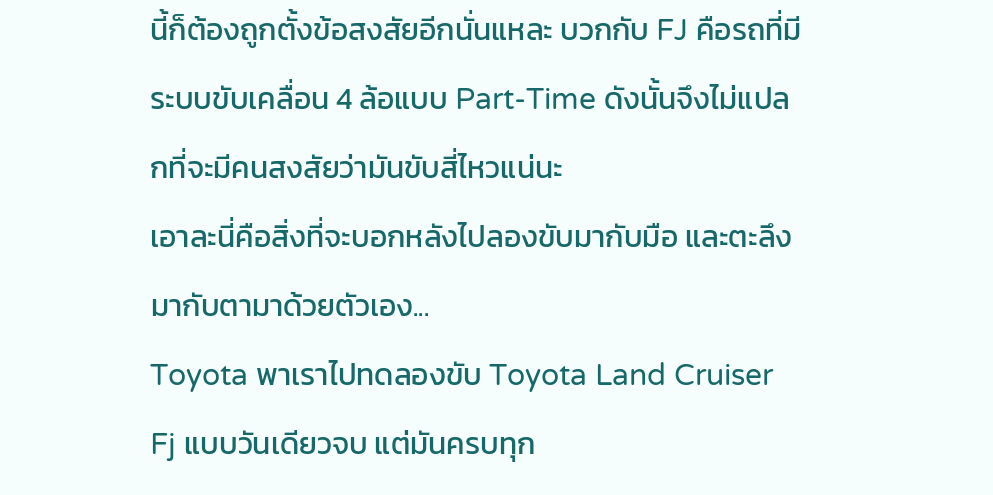นี้ก็ต้องถูกตั้งข้อสงสัยอีกนั่นแหละ บวกกับ FJ คือรถที่มีระบบขับเคลื่อน 4 ล้อแบบ Part-Time ดังนั้นจึงไม่แปลกที่จะมีคนสงสัยว่ามันขับสี่ไหวแน่นะ
เอาละนี่คือสิ่งที่จะบอกหลังไปลองขับมากับมือ และตะลึงมากับตามาด้วยตัวเอง...
Toyota พาเราไปทดลองขับ Toyota Land Cruiser Fj แบบวันเดียวจบ แต่มันครบทุก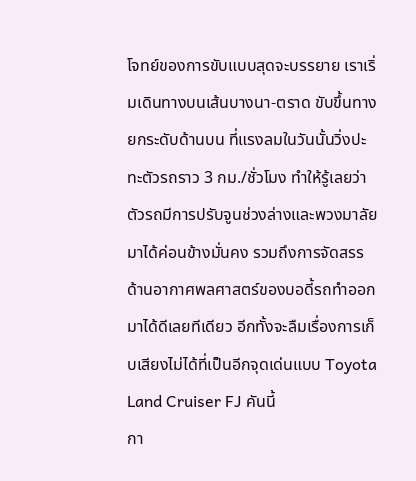โจทย์ของการขับแบบสุดจะบรรยาย เราเริ่มเดินทางบนเส้นบางนา-ตราด ขับขึ้นทางยกระดับด้านบน ที่แรงลมในวันนั้นวิ่งปะทะตัวรถราว 3 กม./ชั่วโมง ทำให้รู้เลยว่าตัวรถมีการปรับจูนช่วงล่างและพวงมาลัยมาได้ค่อนข้างมั่นคง รวมถึงการจัดสรรด้านอากาศพลศาสตร์ของบอดี้รถทำออกมาได้ดีเลยทีเดียว อีกทั้งจะลืมเรื่องการเก็บเสียงไม่ได้ที่เป็นอีกจุดเด่นแบบ Toyota Land Cruiser FJ คันนี้
กา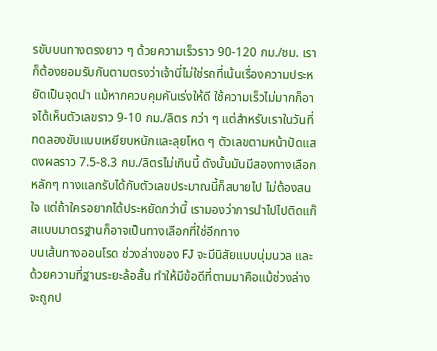รขับบนทางตรงยาว ๆ ด้วยความเร็วราว 90-120 กม./ชม. เราก็ต้องยอมรับกันตามตรงว่าเจ้านี่ไม่ใช่รถที่เน้นเรื่องความประหยัดเป็นจุดนำ แม้หากควบคุมคันเร่งให้ดี ใช้ความเร็วไม่มากก็อาจได้เห็นตัวเลขราว 9-10 กม./ลิตร กว่า ๆ แต่สำหรับเราในวันที่ทดลองขับแบบเหยียบหนักและลุยโหด ๆ ตัวเลขตามหน้าปัดแสดงผลราว 7.5-8.3 กม./ลิตรไม่เกินนี้ ดังนั้นมันมีสองทางเลือกหลักๆ ทางแลกรับได้กับตัวเลขประมาณนี้ก็สบายไป ไม่ต้องสนใจ แต่ถ้าใครอยากได้ประหยัดกว่านี้ เรามองว่าการนำไปไปติดแก๊สแบบมาตรฐานก็อาจเป็นทางเลือกที่ใช่อีกทาง
บนเส้นทางออนโรด ช่วงล่างของ FJ จะมีนิสัยแบบนุ่มนวล และด้วยความที่ฐานระยะล้อสั้น ทำให้มีข้อดีที่ตามมาคือแม้ช่วงล่างจะถูกป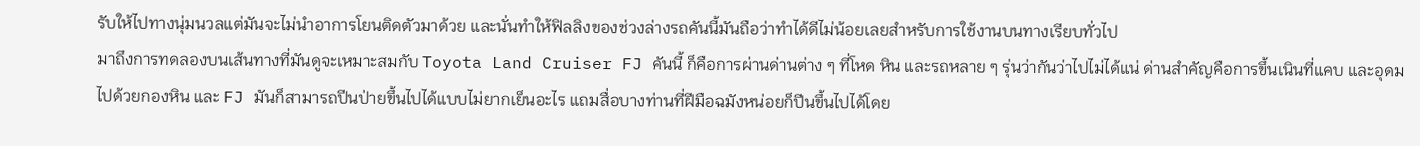รับให้ไปทางนุ่มนวลแต่มันจะไม่นำอาการโยนติดตัวมาด้วย และนั่นทำให้ฟิลลิงของช่วงล่างรถคันนี้มันถือว่าทำได้ดีไม่น้อยเลยสำหรับการใช้งานบนทางเรียบทั่วไป
มาถึงการทดลองบนเส้นทางที่มันดูจะเหมาะสมกับ Toyota Land Cruiser FJ คันนี้ ก็คือการผ่านด่านต่าง ๆ ที่โหด หิน และรถหลาย ๆ รุ่นว่ากันว่าไปไม่ได้แน่ ด่านสำคัญคือการขึ้นเนินที่แคบ และอุดมไปด้วยกองหิน และ FJ มันก็สามารถปีนป่ายขึ้นไปได้แบบไม่ยากเย็นอะไร แถมสื่อบางท่านที่ฝีมือฉมังหน่อยก็ปีนขึ้นไปได้โดย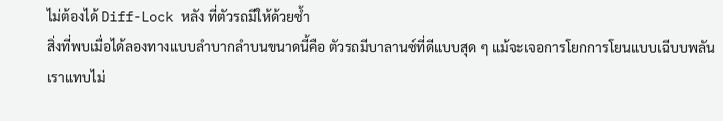ไม่ต้องได้ Diff-Lock หลัง ที่ตัวรถมีให้ด้วยซ้ำ
สิ่งที่พบเมื่อได้ลองทางแบบลำบากลำบนขนาดนี้คือ ตัวรถมีบาลานซ์ที่ดีแบบสุด ๆ แม้จะเจอการโยกการโยนแบบเฉีบบพลัน เราแทบไม่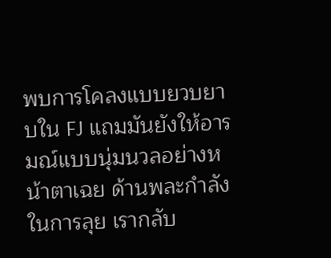พบการโคลงแบบยวบยาบใน FJ แถมมันยังให้อารมณ์แบบนุ่มนวลอย่างหน้าตาเฉย ด้านพละกำลังในการลุย เรากลับ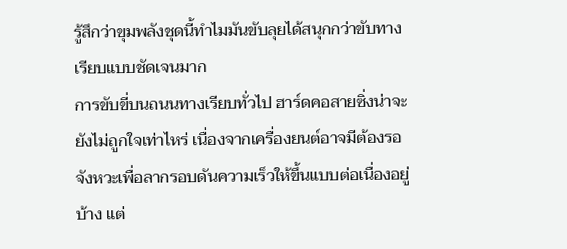รู้สึกว่าขุมพลังชุดนี้ทำไมมันขับลุยได้สนุกกว่าขับทางเรียบแบบชัดเจนมาก
การขับขี่บนถนนทางเรียบทั่วไป ฮาร์ดคอสายซิ่งน่าจะยังไม่ถูกใจเท่าไหร่ เนื่องจากเครื่องยนต์อาจมีต้องรอจังหวะเพื่อลากรอบดันความเร็วให้ขึ้นแบบต่อเนื่องอยู่บ้าง แต่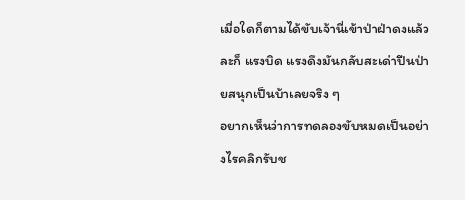เมื่อใดก็ตามได้ขับเจ้านี่เข้าป่าฝ่าดงแล้วละก็ แรงบิด แรงดึงมันกลับสะเด่าปีนป่ายสนุกเป็นบ้าเลยจริง ๆ
อยากเห็นว่าการทดลองขับหมดเป็นอย่างไรคลิกรับช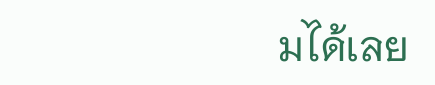มได้เลย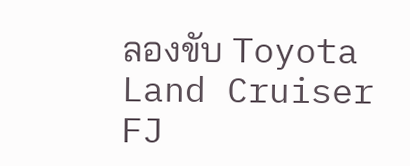ลองขับ Toyota Land Cruiser FJ